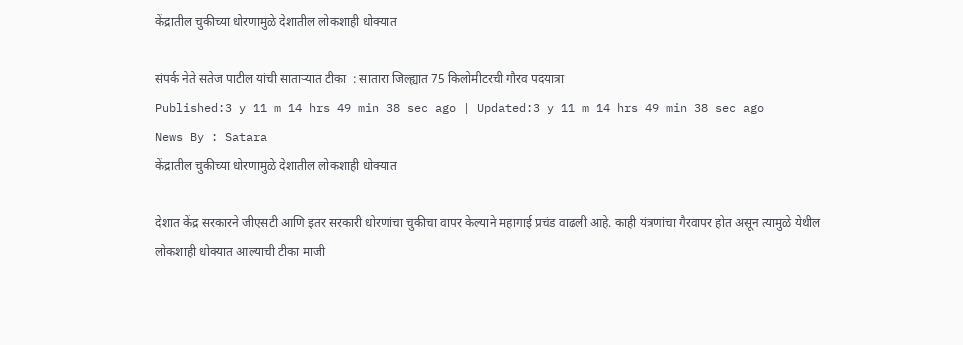केंद्रातील चुकीच्या धोरणामुळे देशातील लोकशाही धोक्यात

संपर्क नेते सतेज पाटील यांची साताऱ्यात टीका  : सातारा जिल्ह्यात 75 किलोमीटरची गौरव पदयात्रा
Published:3 y 11 m 14 hrs 49 min 38 sec ago | Updated:3 y 11 m 14 hrs 49 min 38 sec ago
News By : Satara
केंद्रातील चुकीच्या धोरणामुळे देशातील लोकशाही धोक्यात

देशात केंद्र सरकारने जीएसटी आणि इतर सरकारी धोरणांचा चुकीचा वापर केल्याने महागाई प्रचंड वाढली आहे. काही यंत्रणांचा गैरवापर होत असून त्यामुळे येथील लोकशाही धोक्यात आल्याची टीका माजी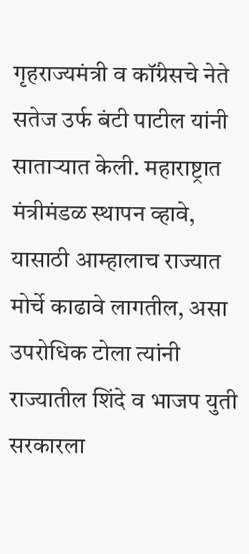गृहराज्यमंत्री व कॉंग्रेसचे नेते सतेज उर्फ बंटी पाटील यांनी साताऱ्यात केली. महाराष्ट्रात मंत्रीमंडळ स्थापन व्हावे, यासाठी आम्हालाच राज्यात मोर्चे काढावे लागतील, असा उपरोधिक टोला त्यांनी राज्यातील शिंदे व भाजप युती सरकारला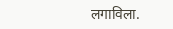लगाविला.